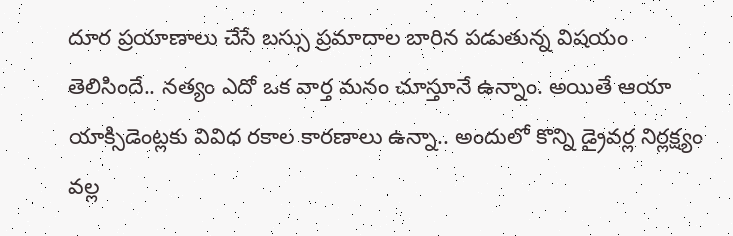దూర ప్రయాణాలు చేసే బస్సు ప్రమాదాల బారిన పడుతున్న విషయం తెలిసిందే.. నత్యం ఎదో ఒక వార్త మనం చూస్తూనే ఉన్నాం. అయితే ఆయా యాక్సిడెంట్లకు వివిధ రకాల కారణాలు ఉన్నా.. అందులో కొన్ని డ్రైవర్ల నిర్లక్ష్యం వల్ల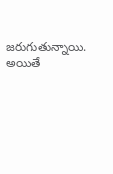జరుగుతున్నాయి. అయితే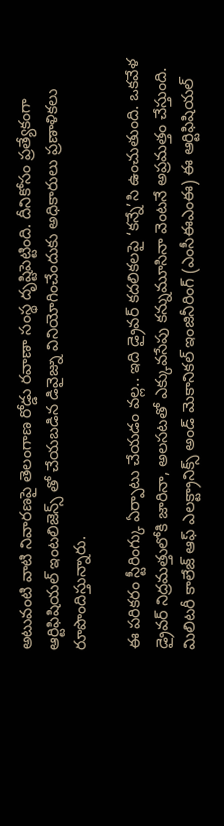అటువంటి వాటి నివారణపై తెలంగాణ రోడ్డు రవాణా సంస్థ దృష్టిపెట్టింది. దీనికోసం ప్రత్యేకంగా ఆర్టిఫిషియల్ ఇంటలిజెన్స్ తో చేయబడిన డివైజ్ను వినియోగించేందుకు అధికారులు ప్రణాళికలు రూపొందిస్తున్నారు.

ఈ పరికరం స్టీరింగ్కు ఏర్పాటు చేయడం వల్ల.. ఇది డ్రైవర్ కదలికలపై ‘కన్నే’సి ఉంచుతుంది. ఒకవేళ డ్రైవర్ నిద్రమత్తులోకి జారినా, అలసటతో ఎక్కువసేపు కన్నుమూసినా వెంటనే అప్రమత్తం చేస్తుంది. మిలిటరీ కాలేజ్ ఆఫ్ ఎలక్ట్రానిక్స్ అండ్ మెకానికల్ ఇంజినీరింగ్ (ఎంసీఈఎంఈ) ఈ ఆర్టిఫిషియల్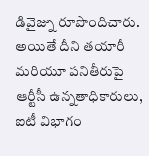డివైజ్ను రూపొందిచారు. అయితే దీని తయారీ మరియూ పనితీరుపై ఆర్టీసీ ఉన్నతాధికారులు, ఐటీ విభాగం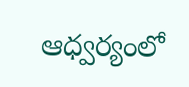ఆధ్వర్యంలో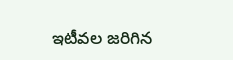ఇటీవల జరిగిన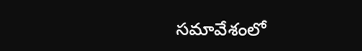సమావేశంలో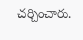చర్చించారు.